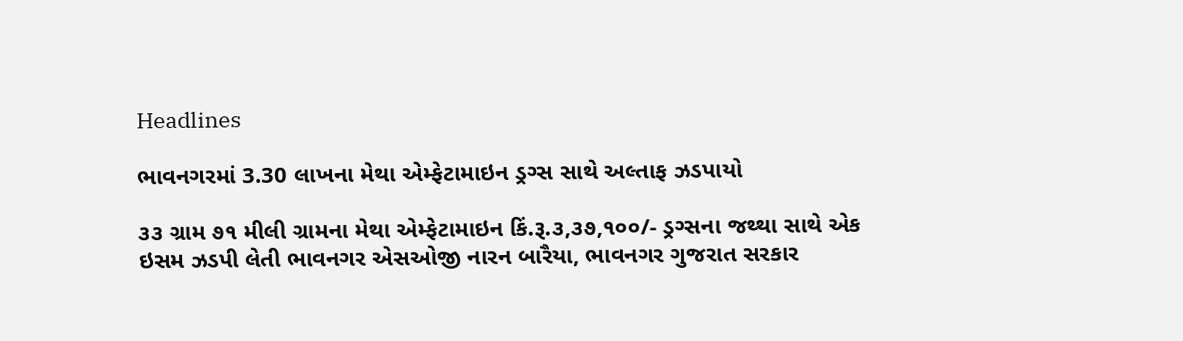Headlines

ભાવનગરમાં 3.30 લાખના મેથા એમ્ફેટામાઇન ડ્રગ્સ સાથે અલ્તાફ ઝડપાયો

૩૩ ગ્રામ ૭૧ મીલી ગ્રામના મેથા એમ્ફેટામાઇન કિં.રૂ.૩,૩૭,૧૦૦/- ડ્રગ્સના જથ્થા સાથે એક ઇસમ ઝડપી લેતી ભાવનગર એસઓજી નારન બારૈયા, ભાવનગર ગુજરાત સરકાર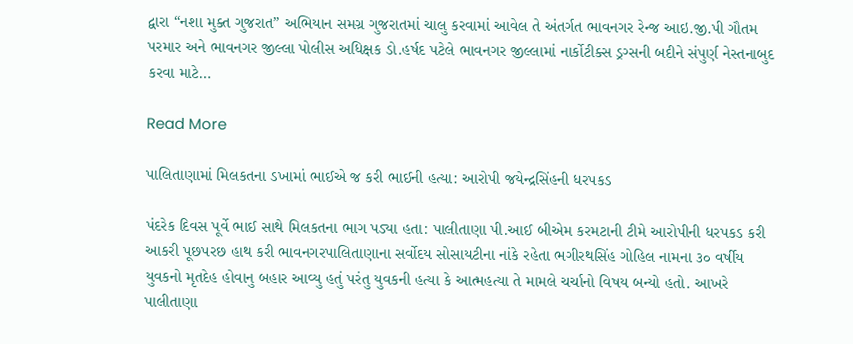દ્વારા “નશા મુક્ત ગુજરાત” અભિયાન સમગ્ર ગુજરાતમાં ચાલુ કરવામાં આવેલ તે અંતર્ગત ભાવનગર રેન્જ આઇ.જી.પી ગૌતમ પરમાર અને ભાવનગર જીલ્લા પોલીસ અધિક્ષક ડો.હર્ષદ પટેલે ભાવનગર જીલ્લામાં નાર્કોટીક્સ ડ્રગ્સની બદીને સંપુર્ણ નેસ્તનાબુદ કરવા માટે…

Read More

પાલિતાણામાં મિલકતના ડખામાં ભાઈએ જ કરી ભાઈની હત્યા: આરોપી જયેન્દ્રસિંહની ધરપકડ

પંદરેક દિવસ પૂર્વે ભાઈ સાથે મિલકતના ભાગ પડ્યા હતા: પાલીતાણા પી.આઈ બીએમ કરમટાની ટીમે આરોપીની ધરપકડ કરી આકરી પૂછપરછ હાથ કરી ભાવનગરપાલિતાણાના સર્વોદય સોસાયટીના નાંકે રહેતા ભગીરથસિંહ ગોહિલ નામના ૩૦ વર્ષીય યુવકનો મૃતદેહ હોવાનુ બહાર આવ્યુ હતું પરંતુ યુવકની હત્યા કે આત્મહત્યા તે મામલે ચર્ચાનો વિષય બન્યો હતો. આખરે પાલીતાણા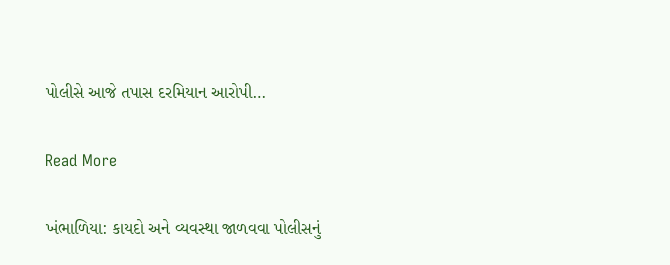પોલીસે આજે તપાસ દરમિયાન આરોપી…

Read More

ખંભાળિયા: કાયદો અને વ્યવસ્થા જાળવવા પોલીસનું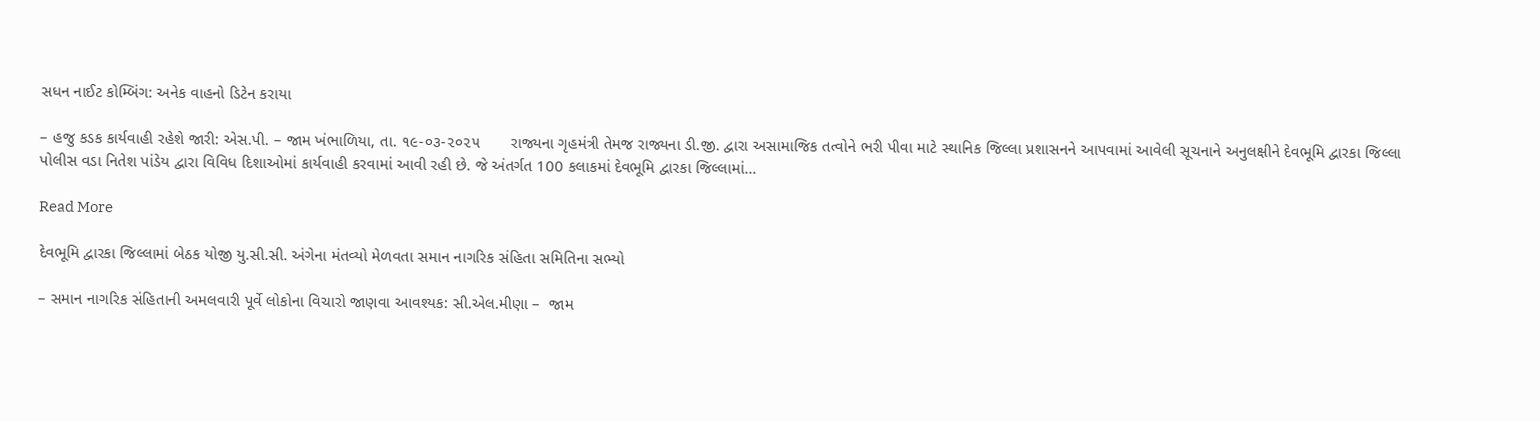સધન નાઈટ કોમ્બિંગ: અનેક વાહનો ડિટેન કરાયા

– હજુ કડક કાર્યવાહી રહેશે જારી: એસ.પી. – જામ ખંભાળિયા, તા. ૧૯-૦૩-૨૦૨૫       રાજ્યના ગૃહમંત્રી તેમજ રાજ્યના ડી.જી. દ્વારા અસામાજિક તત્વોને ભરી પીવા માટે સ્થાનિક જિલ્લા પ્રશાસનને આપવામાં આવેલી સૂચનાને અનુલક્ષીને દેવભૂમિ દ્વારકા જિલ્લા પોલીસ વડા નિતેશ પાંડેય દ્વારા વિવિધ દિશાઓમાં કાર્યવાહી કરવામાં આવી રહી છે. જે અંતર્ગત 100 કલાકમાં દેવભૂમિ દ્વારકા જિલ્લામાં…

Read More

દેવભૂમિ દ્વારકા જિલ્લામાં બેઠક યોજી યુ.સી.સી. અંગેના મંતવ્યો મેળવતા સમાન નાગરિક સંહિતા સમિતિના સભ્યો

– સમાન નાગરિક સંહિતાની અમલવારી પૂર્વે લોકોના વિચારો જાણવા આવશ્યક: સી.એલ.મીણા –  જામ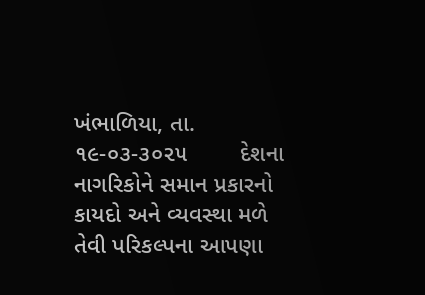ખંભાળિયા, તા. ૧૯-૦૩-૩૦૨૫        દેશના નાગરિકોને સમાન પ્રકારનો કાયદો અને વ્યવસ્થા મળે તેવી પરિકલ્પના આપણા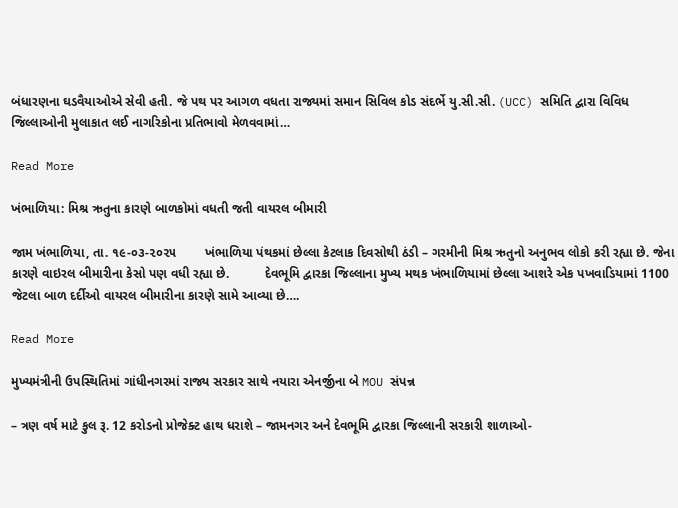બંધારણના ઘડવૈયાઓએ સેવી હતી. જે પથ પર આગળ વધતા રાજ્યમાં સમાન સિવિલ કોડ સંદર્ભે યુ.સી.સી. (UCC) સમિતિ દ્વારા વિવિધ જિલ્લાઓની મુલાકાત લઈ નાગરિકોના પ્રતિભાવો મેળવવામાં…

Read More

ખંભાળિયા: મિશ્ર ઋતુના કારણે બાળકોમાં વધતી જતી વાયરલ બીમારી

જામ ખંભાળિયા, તા. ૧૯-૦૩-૨૦૨૫        ખંભાળિયા પંથકમાં છેલ્લા કેટલાક દિવસોથી ઠંડી – ગરમીની મિશ્ર ઋતુનો અનુભવ લોકો કરી રહ્યા છે. જેના કારણે વાઇરલ બીમારીના કેસો પણ વધી રહ્યા છે.          દેવભૂમિ દ્વારકા જિલ્લાના મુખ્ય મથક ખંભાળિયામાં છેલ્લા આશરે એક પખવાડિયામાં 1100 જેટલા બાળ દર્દીઓ વાયરલ બીમારીના કારણે સામે આવ્યા છે….

Read More

મુખ્યમંત્રીની ઉપસ્થિતિમાં ગાંધીનગરમાં રાજ્ય સરકાર સાથે નયારા એનર્જીના બે MOU સંપન્ન

– ત્રણ વર્ષ માટે કુલ રૂ. 12 કરોડનો પ્રોજેક્ટ હાથ ધરાશે – જામનગર અને દેવભૂમિ દ્વારકા જિલ્લાની સરકારી શાળાઓ-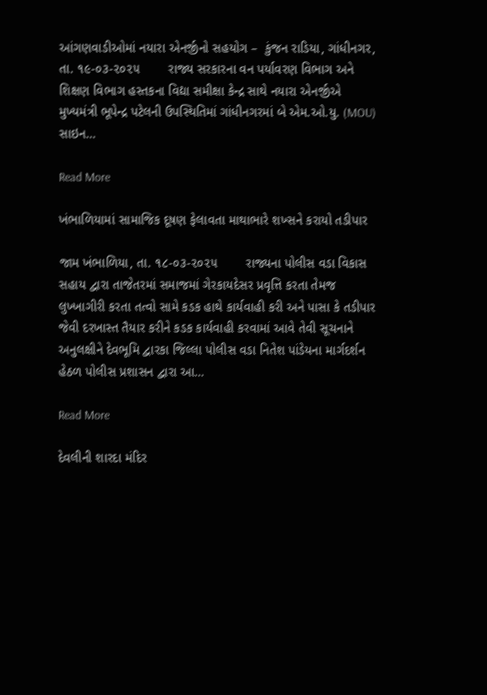આંગણવાડીઓમાં નયારા એનર્જીનો સહયોગ –  કુંજન રાડિયા, ગાંધીનગર, તા. ૧૯-૦૩-૨૦૨૫        રાજ્ય સરકારના વન પર્યાવરણ વિભાગ અને શિક્ષણ વિભાગ હસ્તકના વિદ્યા સમીક્ષા કેન્દ્ર સાથે નયારા એનર્જીએ મુખ્યમંત્રી ભૂપેન્દ્ર પટેલની ઉપસ્થિતિમાં ગાંધીનગરમાં બે એમ.ઓ.યુ. (MOU) સાઇન…

Read More

ખંભાળિયામાં સામાજિક દૂષણ ફેલાવતા માથાભારે શખ્સને કરાયો તડીપાર

જામ ખંભાળિયા, તા. ૧૮-૦૩-૨૦૨૫        રાજ્યના પોલીસ વડા વિકાસ સહાય દ્વારા તાજેતરમાં સમાજમાં ગેરકાયદેસર પ્રવૃત્તિ કરતા તેમજ લુખ્ખાગીરી કરતા તત્વો સામે કડક હાથે કાર્યવાહી કરી અને પાસા કે તડીપાર જેવી દરખાસ્ત તૈયાર કરીને કડક કાર્યવાહી કરવામાં આવે તેવી સૂચનાને અનુલક્ષીને દેવભૂમિ દ્વારકા જિલ્લા પોલીસ વડા નિતેશ પાંડેયના માર્ગદર્શન હેઠળ પોલીસ પ્રશાસન દ્વારા આ…

Read More

દેવલીની શારદા મંદિર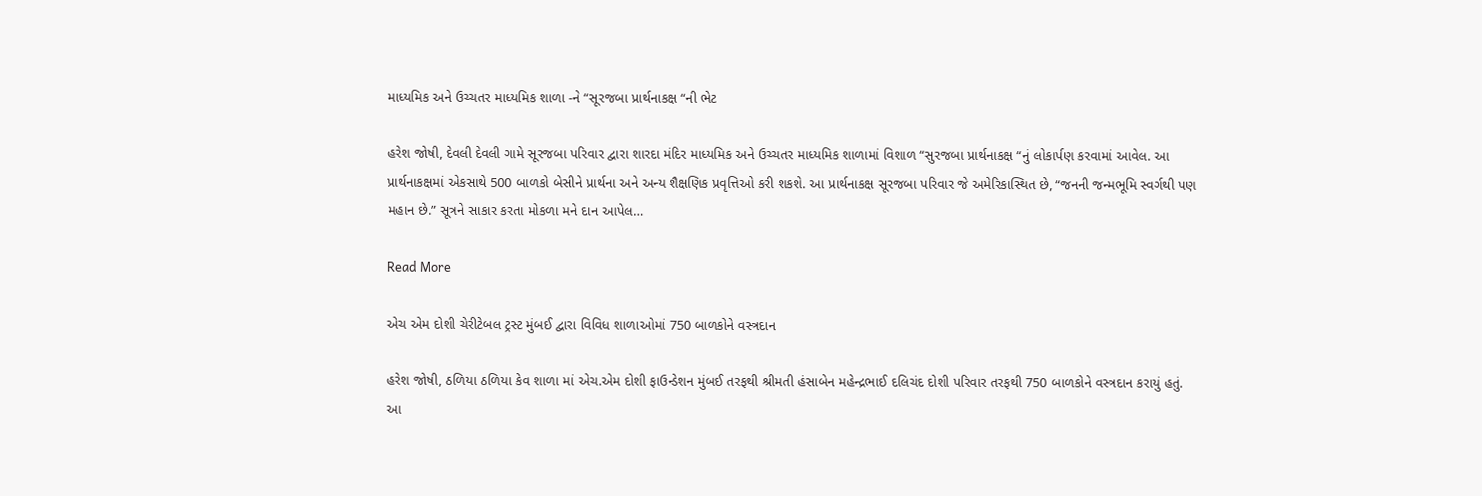માધ્યમિક અને ઉચ્ચતર માધ્યમિક શાળા -ને “સૂરજબા પ્રાર્થનાકક્ષ “ની ભેટ

હરેશ જોષી, દેવલી દેવલી ગામે સૂરજબા પરિવાર દ્વારા શારદા મંદિર માધ્યમિક અને ઉચ્ચતર માધ્યમિક શાળામાં વિશાળ “સુરજબા પ્રાર્થનાકક્ષ “નું લોકાર્પણ કરવામાં આવેલ. આ પ્રાર્થનાકક્ષમાં એકસાથે 500 બાળકો બેસીને પ્રાર્થના અને અન્ય શૈક્ષણિક પ્રવૃત્તિઓ કરી શકશે. આ પ્રાર્થનાકક્ષ સૂરજબા પરિવાર જે અમેરિકાસ્થિત છે, “જનની જન્મભૂમિ સ્વર્ગથી પણ મહાન છે.” સૂત્રને સાકાર કરતા મોકળા મને દાન આપેલ…

Read More

એચ એમ દોશી ચેરીટેબલ ટ્રસ્ટ મુંબઈ દ્વારા વિવિધ શાળાઓમાં 750 બાળકોને વસ્ત્રદાન

હરેશ જોષી, ઠળિયા ઠળિયા કેવ શાળા માં એચ.એમ દોશી ફાઉન્ડેશન મુંબઈ તરફથી શ્રીમતી હંસાબેન મહેન્દ્રભાઈ દલિચંદ દોશી પરિવાર તરફથી 750 બાળકોને વસ્ત્રદાન કરાયું હતું. આ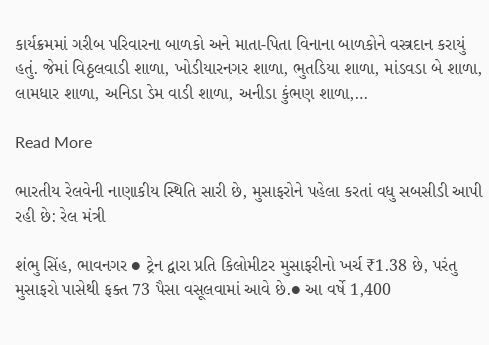કાર્યક્રમમાં ગરીબ પરિવારના બાળકો અને માતા-પિતા વિનાના બાળકોને વસ્ત્રદાન કરાયું હતું. જેમાં વિઠ્ઠલવાડી શાળા, ખોડીયારનગર શાળા, ભુતડિયા શાળા, માંડવડા બે શાળા, લામધાર શાળા, અનિડા ડેમ વાડી શાળા, અનીડા કુંભણ શાળા,…

Read More

ભારતીય રેલવેની નાણાકીય સ્થિતિ સારી છે, મુસાફરોને પહેલા કરતાં વધુ સબસીડી આપી રહી છે: રેલ મંત્રી

શંભુ સિંહ, ભાવનગર ● ટ્રેન દ્વારા પ્રતિ કિલોમીટર મુસાફરીનો ખર્ચ ₹1.38 છે, પરંતુ મુસાફરો પાસેથી ફક્ત 73 પૈસા વસૂલવામાં આવે છે.● આ વર્ષે 1,400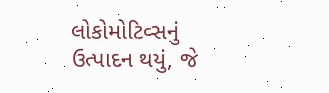લોકોમોટિવ્સનું ઉત્પાદન થયું, જે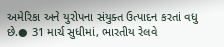અમેરિકા અને યુરોપના સંયુક્ત ઉત્પાદન કરતાં વધુ છે.● 31 માર્ચ સુધીમાં, ભારતીય રેલવે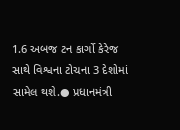1.6 અબજ ટન કાર્ગો કેરેજ સાથે વિશ્વના ટોચના 3 દેશોમાં સામેલ થશે.● પ્રધાનમંત્રી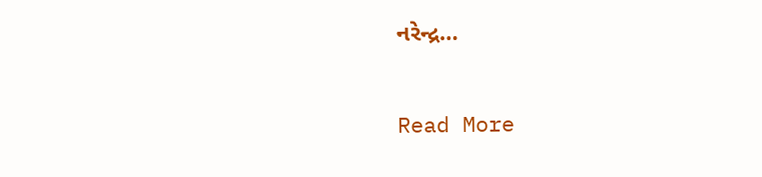નરેન્દ્ર…

Read More